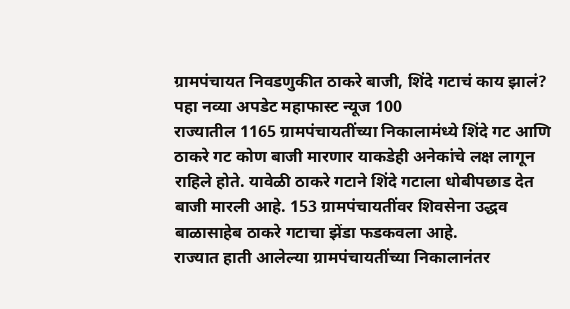ग्रामपंचायत निवडणुकीत ठाकरे बाजी, शिंदे गटाचं काय झालं? पहा नव्या अपडेट महाफास्ट न्यूज 100
राज्यातील 1165 ग्रामपंचायतींच्या निकालामंध्ये शिंदे गट आणि ठाकरे गट कोण बाजी मारणार याकडेही अनेकांचे लक्ष लागून राहिले होते. यावेळी ठाकरे गटाने शिंदे गटाला धोबीपछाड देत बाजी मारली आहे. 153 ग्रामपंचायतींवर शिवसेना उद्धव बाळासाहेब ठाकरे गटाचा झेंडा फडकवला आहे.
राज्यात हाती आलेल्या ग्रामपंचायतींच्या निकालानंतर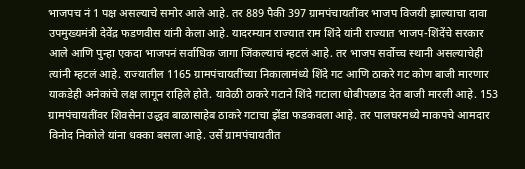भाजपच नं 1 पक्ष असल्याचे समोर आले आहे. तर 889 पैकी 397 ग्रामपंचायतींवर भाजप विजयी झाल्याचा दावा उपमुख्यमंत्री देवेंद्र फडणवीस यांनी केला आहे. यादरम्यान राज्यात राम शिंदे यांनी राज्यात भाजप-शिंदेंचे सरकार आले आणि पुन्हा एकदा भाजपनं सर्वाधिक जागा जिंकल्याचं म्हटलं आहे. तर भाजप सर्वोच्च स्थानी असल्याचेही त्यांनी म्हटलं आहे. राज्यातील 1165 ग्रामपंचायतींच्या निकालामंध्ये शिंदे गट आणि ठाकरे गट कोण बाजी मारणार याकडेही अनेकांचे लक्ष लागून राहिले होते. यावेळी ठाकरे गटाने शिंदे गटाला धोबीपछाड देत बाजी मारली आहे. 153 ग्रामपंचायतींवर शिवसेना उद्धव बाळासाहेब ठाकरे गटाचा झेंडा फडकवला आहे. तर पालघरमध्ये माकपचे आमदार विनोद निकोले यांना धक्का बसला आहे. उर्से ग्रामपंचायतीत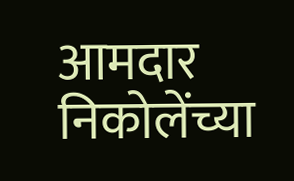आमदार निकोलेंच्या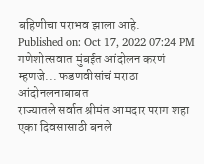बहिणीचा पराभव झाला आहे.
Published on: Oct 17, 2022 07:24 PM
गणेशोत्सवात मुंबईत आंदोलन करणं म्हणजे... फडणवीसांचं मराठा आंदोनलनाबाबत
राज्यातले सर्वात श्रीमंत आमदार पराग शहा एका दिवसासाठी बनले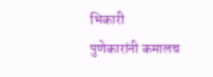भिकारी
पुणेकारांनी कमालच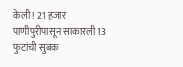केली! 21 हजार पाणीपुरीपासून साकारली 13 फुटांची सुबक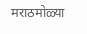मराठमोळ्या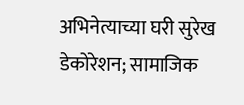अभिनेत्याच्या घरी सुरेख डेकोरेशन; सामाजिक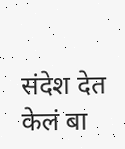संदेश देत केलं बा